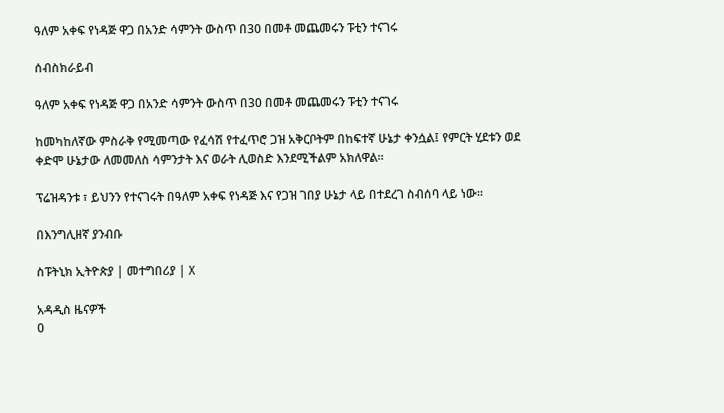ዓለም አቀፍ የነዳጅ ዋጋ በአንድ ሳምንት ውስጥ በ30 በመቶ መጨመሩን ፑቲን ተናገሩ

ሰብስክራይብ

ዓለም አቀፍ የነዳጅ ዋጋ በአንድ ሳምንት ውስጥ በ30 በመቶ መጨመሩን ፑቲን ተናገሩ

ከመካከለኛው ምስራቅ የሚመጣው የፈሳሽ የተፈጥሮ ጋዝ አቅርቦትም በከፍተኛ ሁኔታ ቀንሷል፤ የምርት ሂደቱን ወደ ቀድሞ ሁኔታው ለመመለስ ሳምንታት እና ወራት ሊወስድ እንደሚችልም አክለዋል።

ፕሬዝዳንቱ ፣ ይህንን የተናገሩት በዓለም አቀፍ የነዳጅ እና የጋዝ ገበያ ሁኔታ ላይ በተደረገ ስብሰባ ላይ ነው።

በእንግሊዘኛ ያንብቡ

ስፑትኒክ ኢትዮጵያ | መተግበሪያ | X

አዳዲስ ዜናዎች
0